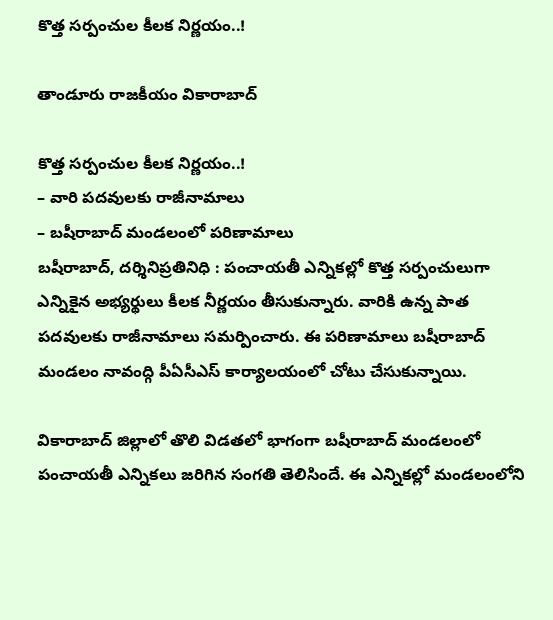కొత్త సర్పంచుల కీలక నిర్ణయం..!

తాండూరు రాజకీయం వికారాబాద్

కొత్త సర్పంచుల కీలక నిర్ణయం..!
– వారి పదవులకు రాజీనామాలు
– బషీరాబాద్ మండలంలో పరిణామాలు
బషీరాబాద్, దర్శినిప్రతినిధి : పంచాయతీ ఎన్నికల్లో కొత్త సర్పంచులుగా ఎన్నికైన అభ్యర్థులు కీలక నీర్ణయం తీసుకున్నారు. వారికి ఉన్న పాత పదవులకు రాజీనామాలు సమర్పించారు. ఈ పరిణామాలు బషీరాబాద్ మండలం నావంద్గి పీఏసీఎస్ కార్యాలయంలో చోటు చేసుకున్నాయి.

వికారాబాద్‌ జిల్లాలో తొలి విడతలో భాగంగా బషీరాబాద్‌ మండలంలో పంచాయతీ ఎన్నికలు జరిగిన సంగతి తెలిసిందే. ఈ ఎన్నికల్లో మండలంలోని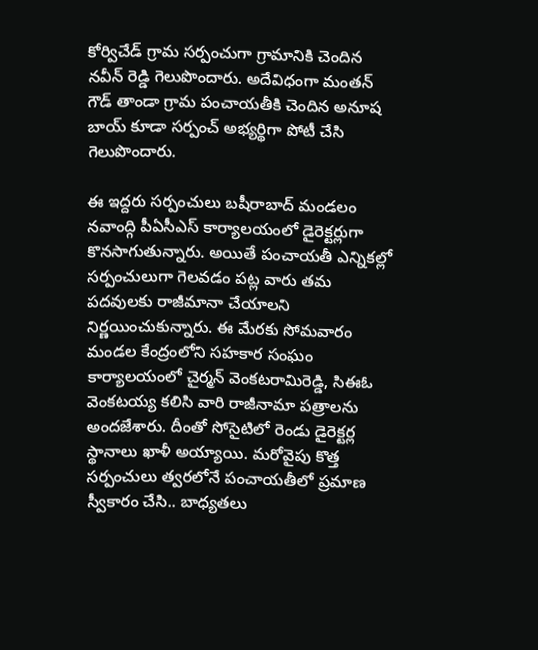కోర్విచేడ్ గ్రామ సర్పంచుగా గ్రామానికి చెందిన నవీన్ రెడ్డి గెలుపొందారు. అదేవిధంగా మంతన్ గౌడ్ తాండా గ్రామ పంచాయతీకి చెందిన అనూష బాయ్ కూడా సర్పంచ్ అభ్యర్థిగా పోటీ చేసి గెలుపొందారు.

ఈ ఇద్దరు సర్పంచులు బషీరాబాద్ మండలం నవాంద్గి పీఏసీఎస్ కార్యాలయంలో డైరెక్టర్లుగా కొనసాగుతున్నారు. అయితే పంచాయతీ ఎన్నికల్లో సర్పంచులుగా గెలవడం పట్ల వారు తమ పదవులకు రాజీమానా చేయాలని నిర్ణయించుకున్నారు. ఈ మేరకు సోమవారం మండల కేంద్రంలోని సహకార సంఘం కార్యాలయంలో చైర్మన్ వెంకటరామిరెడ్డి, సిఈఓ వెంకటయ్య కలిసి వారి రాజీనామా పత్రాలను అందజేశారు. దీంతో సోసైటిలో రెండు డైరెక్టర్ల స్థానాలు ఖాళీ అయ్యాయి. మరోవైపు కొత్త సర్పంచులు త్వరలోనే పంచాయతీలో ప్రమాణ స్వీకారం చేసి.. బాధ్యతలు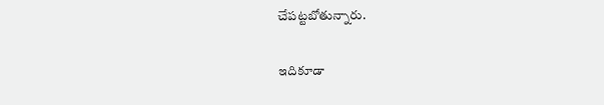చేపట్టబోతున్నారు.

ఇదికూడా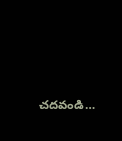చదవండి…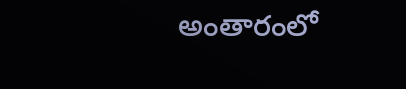అంతారంలో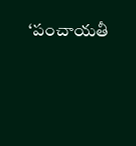‘పంచాయతీ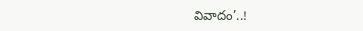వివాదం’..!